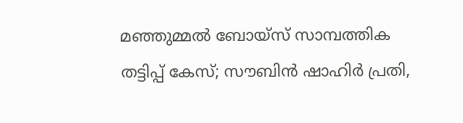മഞ്ഞുമ്മൽ ബോയ്സ് സാമ്പത്തിക തട്ടിപ്പ് കേസ്; സൗബിൻ ഷാഹിർ പ്രതി,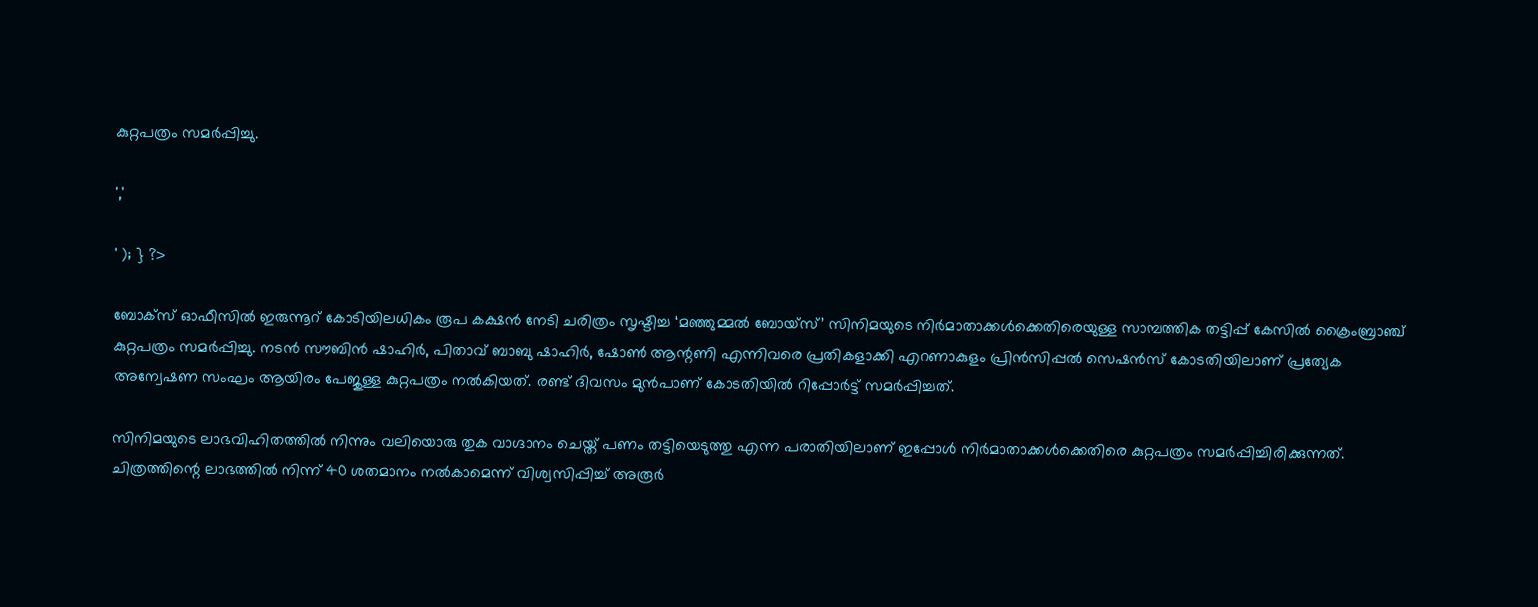കുറ്റപത്രം സമർപ്പിച്ചു.

','

' ); } ?>

ബോക്സ് ഓഫീസിൽ ഇരുന്നൂറ് കോടിയിലധികം രൂപ കക്ഷൻ നേടി ചരിത്രം സൃഷ്ടിച്ച ‘മഞ്ഞുമ്മൽ ബോയ്സ്’ സിനിമയുടെ നിർമാതാക്കൾക്കെതിരെയുള്ള സാമ്പത്തിക തട്ടിപ്പ് കേസിൽ ക്രൈംബ്രാഞ്ച് കുറ്റപത്രം സമർപ്പിച്ചു. നടൻ സൗബിൻ ഷാഹിർ, പിതാവ് ബാബു ഷാഹിർ, ഷോൺ ആന്റണി എന്നിവരെ പ്രതികളാക്കി എറണാകുളം പ്രിൻസിപ്പൽ സെഷൻസ് കോടതിയിലാണ് പ്രത്യേക അന്വേഷണ സംഘം ആയിരം പേജുള്ള കുറ്റപത്രം നൽകിയത്. രണ്ട് ദിവസം മുൻപാണ് കോടതിയിൽ റിപ്പോർട്ട് സമർപ്പിച്ചത്.

സിനിമയുടെ ലാഭവിഹിതത്തിൽ നിന്നും വലിയൊരു തുക വാഗ്ദാനം ചെയ്ത് പണം തട്ടിയെടുത്തു എന്ന പരാതിയിലാണ് ഇപ്പോൾ നിർമാതാക്കൾക്കെതിരെ കുറ്റപത്രം സമർപ്പിച്ചിരിക്കുന്നത്. ചിത്രത്തിന്റെ ലാഭത്തിൽ നിന്ന് 40 ശതമാനം നൽകാമെന്ന് വിശ്വസിപ്പിച്ച് അരൂർ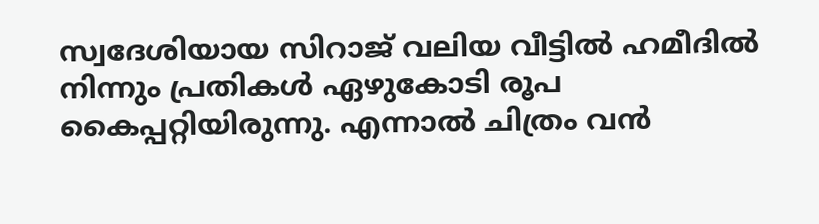സ്വദേശിയായ സിറാജ് വലിയ വീട്ടിൽ ഹമീദിൽ നിന്നും പ്രതികൾ ഏഴുകോടി രൂപ കൈപ്പറ്റിയിരുന്നു. എന്നാൽ ചിത്രം വൻ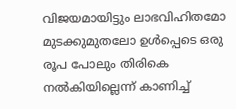വിജയമായിട്ടും ലാഭവിഹിതമോ മുടക്കുമുതലോ ഉൾപ്പെടെ ഒരു രൂപ പോലും തിരികെ നൽകിയില്ലെന്ന് കാണിച്ച്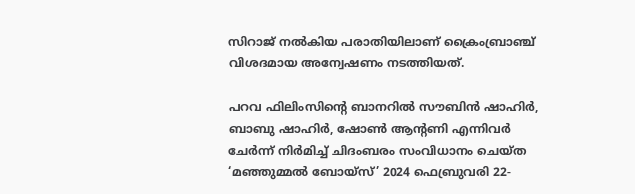സിറാജ് നൽകിയ പരാതിയിലാണ് ക്രൈംബ്രാഞ്ച് വിശദമായ അന്വേഷണം നടത്തിയത്.

പറവ ഫിലിംസിന്റെ ബാനറിൽ സൗബിൻ ഷാഹിർ, ബാബു ഷാഹിർ, ഷോൺ ആന്റണി എന്നിവർ ചേർന്ന് നിർമിച്ച് ചിദംബരം സംവിധാനം ചെയ്ത ‘മഞ്ഞുമ്മൽ ബോയ്സ്’ 2024 ഫെബ്രുവരി 22-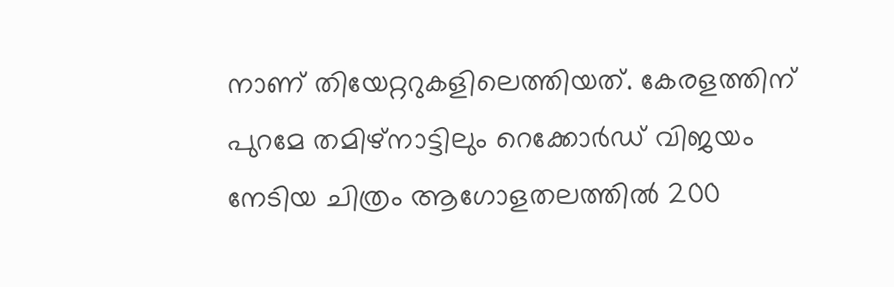നാണ് തിയേറ്ററുകളിലെത്തിയത്. കേരളത്തിന് പുറമേ തമിഴ്‌നാട്ടിലും റെക്കോർഡ് വിജയം നേടിയ ചിത്രം ആഗോളതലത്തിൽ 200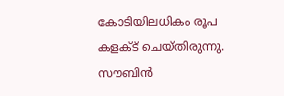കോടിയിലധികം രൂപ കളക്ട് ചെയ്തിരുന്നു. സൗബിൻ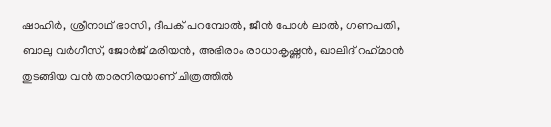ഷാഹിർ, ശ്രീനാഥ് ഭാസി, ദീപക് പറമ്പോൽ, ജീൻ പോൾ ലാൽ, ഗണപതി, ബാലു വർഗീസ്, ജോർജ് മരിയൻ, അഭിരാം രാധാകൃഷ്ണൻ, ഖാലിദ് റഹ്‌മാൻ തുടങ്ങിയ വൻ താരനിരയാണ് ചിത്രത്തിൽ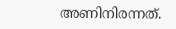അണിനിരന്നത്.